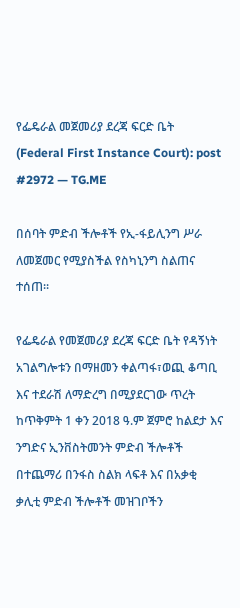የፌዴራል መጀመሪያ ደረጃ ፍርድ ቤት (Federal First Instance Court): post #2972 — TG.ME

በሰባት ምድብ ችሎቶች የኢ-ፋይሊንግ ሥራ ለመጀመር የሚያስችል የስካኒንግ ስልጠና
ተሰጠ፡፡

የፌዴራል የመጀመሪያ ደረጃ ፍርድ ቤት የዳኝነት አገልግሎቱን በማዘመን ቀልጣፋ፣ወጪ ቆጣቢ እና ተደራሽ ለማድረግ በሚያደርገው ጥረት ከጥቅምት 1 ቀን 2018 ዓ.ም ጀምሮ ከልደታ እና ንግድና ኢንቨስትመንት ምድብ ችሎቶች በተጨማሪ በንፋስ ስልክ ላፍቶ እና በአቃቂ ቃሊቲ ምድብ ችሎቶች መዝገቦችን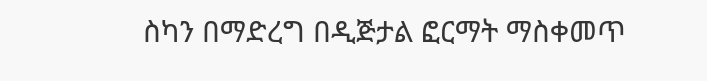ስካን በማድረግ በዲጅታል ፎርማት ማስቀመጥ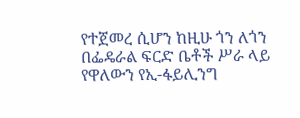የተጀመረ ሲሆን ከዚሁ ጎን ለጎን በፌዴራል ፍርድ ቤቶች ሥራ ላይ የዋለውን የኢ-ፋይሊንግ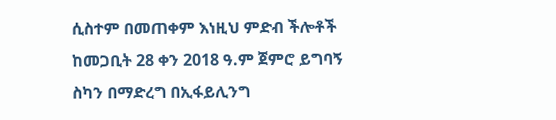ሲስተም በመጠቀም እነዚህ ምድብ ችሎቶች ከመጋቢት 28 ቀን 2018 ዓ.ም ጀምሮ ይግባኝ ስካን በማድረግ በኢፋይሊንግ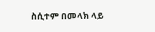ስሲተም በመላክ ላይ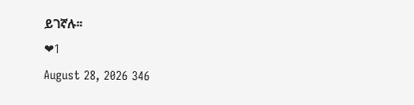ይገኛሉ፡፡
❤1
August 28, 2026 346